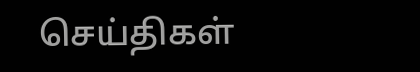செய்திகள்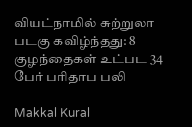வியட்நாமில் சுற்றுலா படகு கவிழ்ந்தது: 8 குழந்தைகள் உட்பட 34 பேர் பரிதாப பலி

Makkal Kural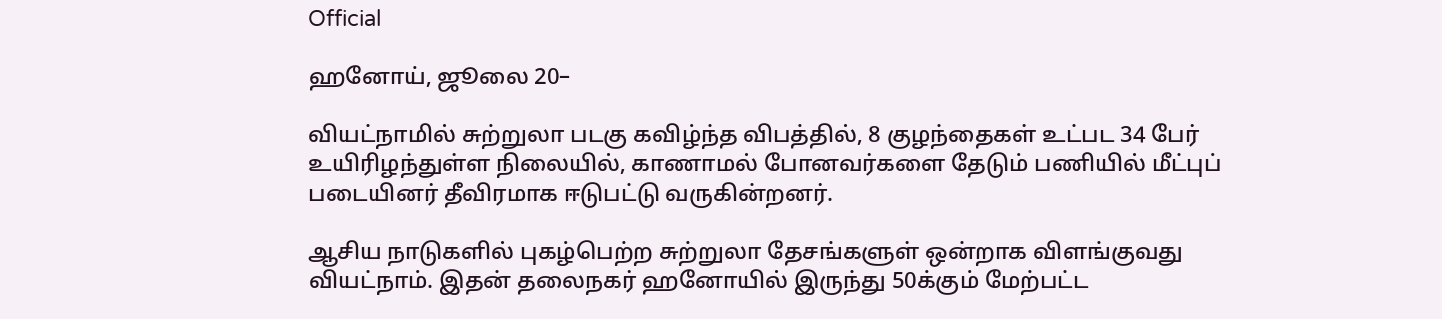Official

ஹனோய், ஜூலை 20–

வியட்நாமில் சுற்றுலா படகு கவிழ்ந்த விபத்தில், 8 குழந்தைகள் உட்பட 34 பேர் உயிரிழந்துள்ள நிலையில், காணாமல் போனவர்களை தேடும் பணியில் மீட்புப் படையினர் தீவிரமாக ஈடுபட்டு வருகின்றனர்.

ஆசிய நாடுகளில் புகழ்பெற்ற சுற்றுலா தேசங்களுள் ஒன்றாக விளங்குவது வியட்நாம். இதன் தலைநகர் ஹனோயில் இருந்து 50க்கும் மேற்பட்ட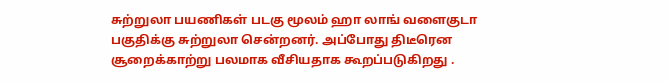சுற்றுலா பயணிகள் படகு மூலம் ஹா லாங் வளைகுடா பகுதிக்கு சுற்றுலா சென்றனர். அப்போது திடீரென சூறைக்காற்று பலமாக வீசியதாக கூறப்படுகிறது .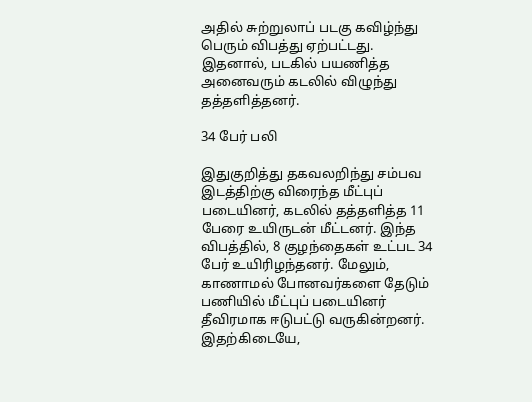அதில் சுற்றுலாப் படகு கவிழ்ந்து பெரும் விபத்து ஏற்பட்டது. இதனால், படகில் பயணித்த அனைவரும் கடலில் விழுந்து தத்தளித்தனர்.

34 பேர் பலி

இதுகுறித்து தகவலறிந்து சம்பவ இடத்திற்கு விரைந்த மீட்புப் படையினர், கடலில் தத்தளித்த 11 பேரை உயிருடன் மீட்டனர். இந்த விபத்தில், 8 குழந்தைகள் உட்பட 34 பேர் உயிரிழந்தனர். மேலும், காணாமல் போனவர்களை தேடும் பணியில் மீட்புப் படையினர் தீவிரமாக ஈடுபட்டு வருகின்றனர். இதற்கிடையே,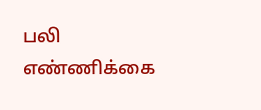பலி எண்ணிக்கை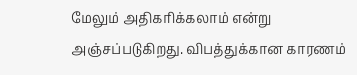மேலும் அதிகரிக்கலாம் என்று அஞ்சப்படுகிறது. விபத்துக்கான காரணம்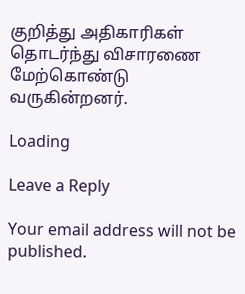குறித்து அதிகாரிகள் தொடர்ந்து விசாரணை மேற்கொண்டு வருகின்றனர்.

Loading

Leave a Reply

Your email address will not be published.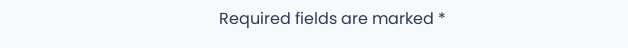Required fields are marked *